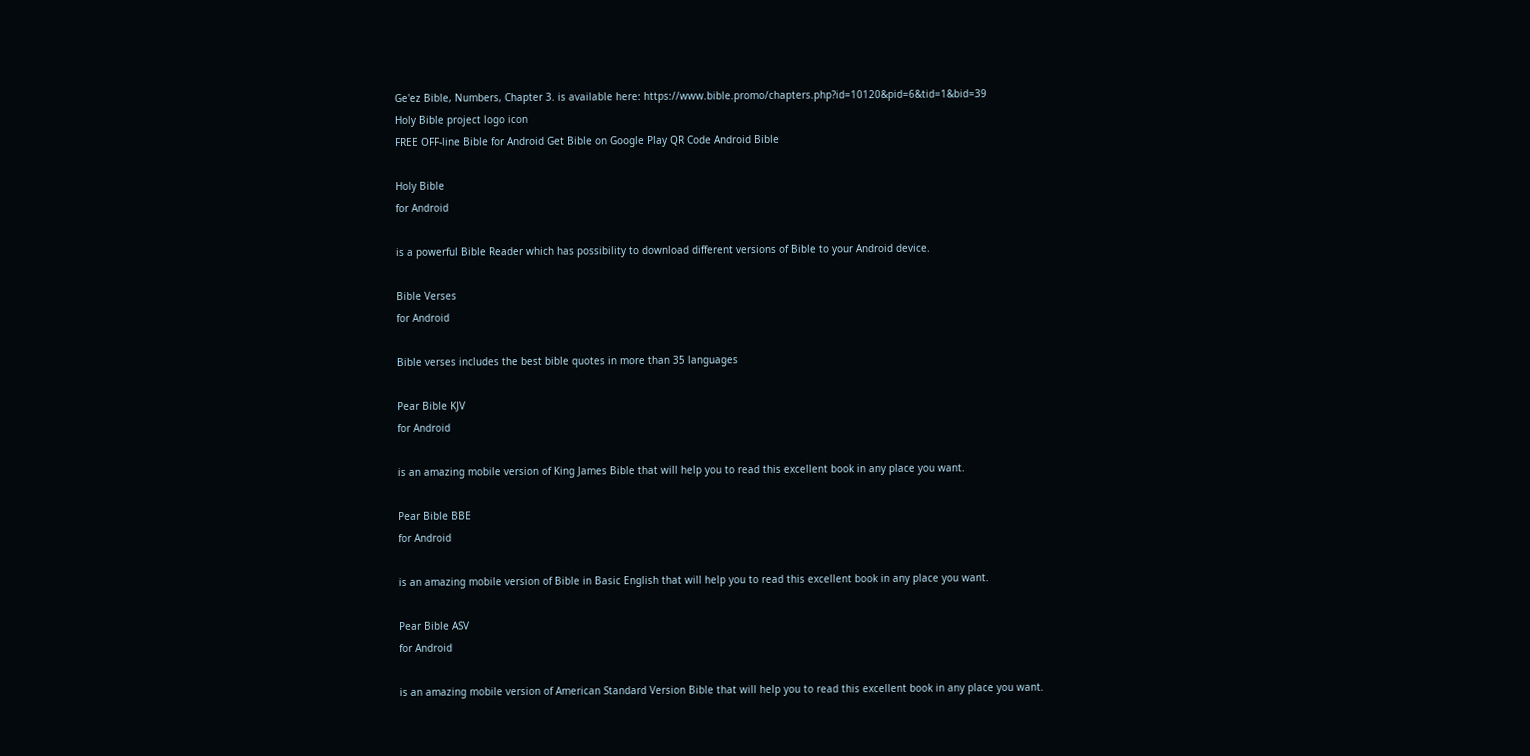Ge'ez Bible, Numbers, Chapter 3. is available here: https://www.bible.promo/chapters.php?id=10120&pid=6&tid=1&bid=39
Holy Bible project logo icon
FREE OFF-line Bible for Android Get Bible on Google Play QR Code Android Bible

Holy Bible
for Android

is a powerful Bible Reader which has possibility to download different versions of Bible to your Android device.

Bible Verses
for Android

Bible verses includes the best bible quotes in more than 35 languages

Pear Bible KJV
for Android

is an amazing mobile version of King James Bible that will help you to read this excellent book in any place you want.

Pear Bible BBE
for Android

is an amazing mobile version of Bible in Basic English that will help you to read this excellent book in any place you want.

Pear Bible ASV
for Android

is an amazing mobile version of American Standard Version Bible that will help you to read this excellent book in any place you want.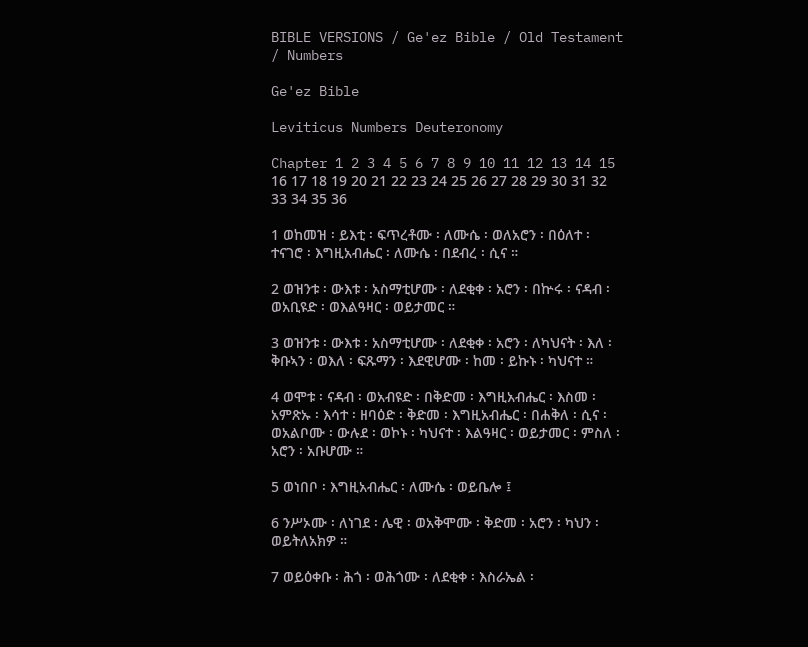BIBLE VERSIONS / Ge'ez Bible / Old Testament / Numbers

Ge'ez Bible

Leviticus Numbers Deuteronomy

Chapter 1 2 3 4 5 6 7 8 9 10 11 12 13 14 15 16 17 18 19 20 21 22 23 24 25 26 27 28 29 30 31 32 33 34 35 36

1 ወከመዝ ፡ ይእቲ ፡ ፍጥረቶሙ ፡ ለሙሴ ፡ ወለአሮን ፡ በዕለተ ፡ ተናገሮ ፡ እግዚአብሔር ፡ ለሙሴ ፡ በደብረ ፡ ሲና ።

2 ወዝንቱ ፡ ውእቱ ፡ አስማቲሆሙ ፡ ለደቂቀ ፡ አሮን ፡ በኵሩ ፡ ናዳብ ፡ ወአቢዩድ ፡ ወእልዓዛር ፡ ወይታመር ።

3 ወዝንቱ ፡ ውእቱ ፡ አስማቲሆሙ ፡ ለደቂቀ ፡ አሮን ፡ ለካህናት ፡ እለ ፡ ቅቡኣን ፡ ወእለ ፡ ፍጹማን ፡ እደዊሆሙ ፡ ከመ ፡ ይኩኑ ፡ ካህናተ ።

4 ወሞቱ ፡ ናዳብ ፡ ወአብዩድ ፡ በቅድመ ፡ እግዚአብሔር ፡ እስመ ፡ አምጽኡ ፡ እሳተ ፡ ዘባዕድ ፡ ቅድመ ፡ እግዚአብሔር ፡ በሐቅለ ፡ ሲና ፡ ወአልቦሙ ፡ ውሉደ ፡ ወኮኑ ፡ ካህናተ ፡ እልዓዛር ፡ ወይታመር ፡ ምስለ ፡ አሮን ፡ አቡሆሙ ።

5 ወነበቦ ፡ እግዚአብሔር ፡ ለሙሴ ፡ ወይቤሎ ፤

6 ንሥኦሙ ፡ ለነገደ ፡ ሌዊ ፡ ወአቅሞሙ ፡ ቅድመ ፡ አሮን ፡ ካህን ፡ ወይትለአክዎ ።

7 ወይዕቀቡ ፡ ሕጎ ፡ ወሕጎሙ ፡ ለደቂቀ ፡ እስራኤል ፡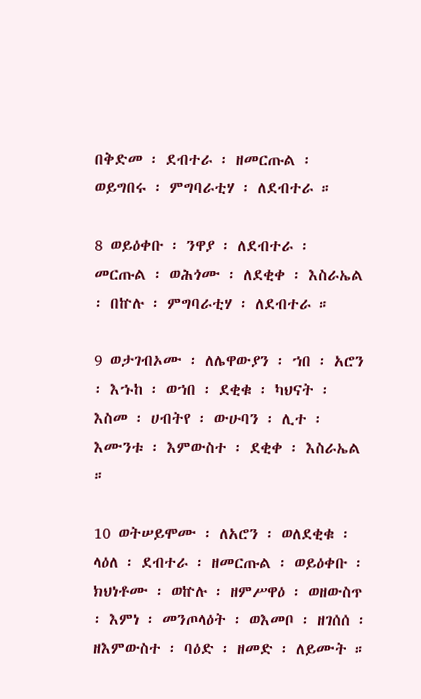በቅድመ ፡ ደብተራ ፡ ዘመርጡል ፡ ወይግበሩ ፡ ምግባራቲሃ ፡ ለደብተራ ።

8 ወይዕቀቡ ፡ ንዋያ ፡ ለደብተራ ፡ መርጡል ፡ ወሕጎሙ ፡ ለደቂቀ ፡ እስራኤል ፡ በኵሉ ፡ ምግባራቲሃ ፡ ለደብተራ ።

9 ወታገብኦሙ ፡ ለሌዋውያን ፡ ኀበ ፡ አሮን ፡ እኁከ ፡ ወኀበ ፡ ደቂቁ ፡ ካህናት ፡ እስመ ፡ ሀብትየ ፡ ውሁባን ፡ ሊተ ፡ እሙንቱ ፡ እምውስተ ፡ ደቂቀ ፡ እስራኤል ።

10 ወትሠይሞሙ ፡ ለአሮን ፡ ወለደቂቁ ፡ ላዕለ ፡ ደብተራ ፡ ዘመርጡል ፡ ወይዕቀቡ ፡ ክህነቶሙ ፡ ወኵሉ ፡ ዘምሥዋዕ ፡ ወዘውስጥ ፡ እምነ ፡ መንጦላዕት ፡ ወእመቦ ፡ ዘገሰሰ ፡ ዘእምውስተ ፡ ባዕድ ፡ ዘመድ ፡ ለይሙት ።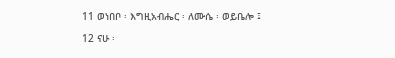11 ወነበቦ ፡ እግዚአብሔር ፡ ለሙሴ ፡ ወይቤሎ ፤

12 ናሁ ፡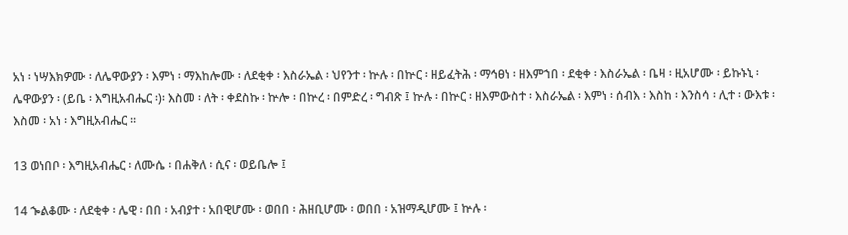አነ ፡ ነሣእክዎሙ ፡ ለሌዋውያን ፡ እምነ ፡ ማእከሎሙ ፡ ለደቂቀ ፡ እስራኤል ፡ ህየንተ ፡ ኵሉ ፡ በኵር ፡ ዘይፈትሕ ፡ ማኅፀነ ፡ ዘእምኀበ ፡ ደቂቀ ፡ እስራኤል ፡ ቤዛ ፡ ዚአሆሙ ፡ ይኩኑኒ ፡ ሌዋውያን ፡ (ይቤ ፡ እግዚአብሔር ፡)፡ እስመ ፡ ለት ፡ ቀደስኩ ፡ ኵሎ ፡ በኵረ ፡ በምድረ ፡ ግብጽ ፤ ኵሉ ፡ በኵር ፡ ዘእምውስተ ፡ እስራኤል ፡ እምነ ፡ ሰብእ ፡ እስከ ፡ እንስሳ ፡ ሊተ ፡ ውእቱ ፡ እስመ ፡ አነ ፡ እግዚአብሔር ።

13 ወነበቦ ፡ እግዚአብሔር ፡ ለሙሴ ፡ በሐቅለ ፡ ሲና ፡ ወይቤሎ ፤

14 ኈልቆሙ ፡ ለደቂቀ ፡ ሌዊ ፡ በበ ፡ አብያተ ፡ አበዊሆሙ ፡ ወበበ ፡ ሕዘቢሆሙ ፡ ወበበ ፡ አዝማዲሆሙ ፤ ኵሉ ፡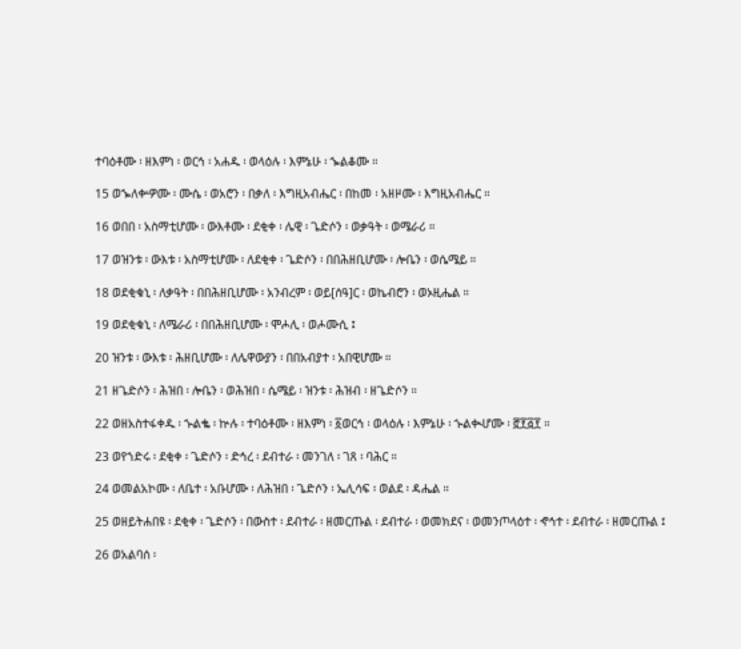ተባዕቶሙ ፡ ዘእምነ ፡ ወርኅ ፡ አሐዱ ፡ ወላዕሉ ፡ እምኔሁ ፡ ኈልቆሙ ።

15 ወኈለቍዎሙ ፡ ሙሴ ፡ ወአሮን ፡ በቃለ ፡ እግዚአብሔር ፡ በከመ ፡ አዘዞሙ ፡ እግዚአብሔር ።

16 ወበበ ፡ አስማቲሆሙ ፡ ውእቶሙ ፡ ደቂቀ ፡ ሌዊ ፡ ጌድሶን ፡ ወቃዓት ፡ ወሜራሪ ።

17 ወዝንቱ ፡ ውእቱ ፡ አስማቲሆሙ ፡ ለደቂቀ ፡ ጌድሶን ፡ በበሕዘቢሆሙ ፡ ሎቤን ፡ ወሴሜይ ።

18 ወደቂቁኒ ፡ ለቃዓት ፡ በበሕዘቢሆሙ ፡ አንብረም ፡ ወይ[ሰዓ]ር ፡ ወኬብሮን ፡ ወኦዚሔል ።

19 ወደቂቁኒ ፡ ለሜራሪ ፡ በበሕዘቢሆሙ ፡ ሞሖሊ ፡ ወሖሙሲ ፤

20 ዝንቱ ፡ ውእቱ ፡ ሕዘቢሆሙ ፡ ለሌዋውያን ፡ በበአብያተ ፡ አበዊሆሙ ።

21 ዘጌድሶን ፡ ሕዝበ ፡ ሎቤን ፡ ወሕዝበ ፡ ሴሜይ ፡ ዝንቱ ፡ ሕዝብ ፡ ዘጌድሶን ።

22 ወዘአስተፋቀዱ ፡ ኍልቈ ፡ ኵሉ ፡ ተባዕቶሙ ፡ ዘእምነ ፡ ፩ወርኅ ፡ ወላዕሉ ፡ እምኔሁ ፡ ኍልቊሆሙ ፡ ፸፻፭፻ ።

23 ወየኀድሩ ፡ ደቂቀ ፡ ጌድሶን ፡ ድኅረ ፡ ደብተራ ፡ መንገለ ፡ ገጸ ፡ ባሕር ።

24 ወመልአኮሙ ፡ ለቤተ ፡ አቡሆሙ ፡ ለሕዝበ ፡ ጌድሶን ፡ ኤሊሳፍ ፡ ወልደ ፡ ዳሔል ።

25 ወዘይትሐበዩ ፡ ደቂቀ ፡ ጌድሶን ፡ በውስተ ፡ ደብተራ ፡ ዘመርጡል ፡ ደብተራ ፡ ወመክደና ፡ ወመንጦላዕተ ፡ ኆኅተ ፡ ደብተራ ፡ ዘመርጡል ፤

26 ወአልባሰ ፡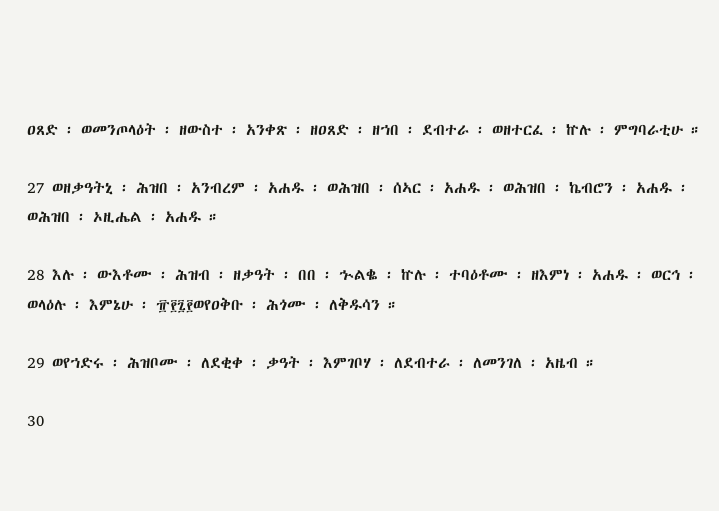ዐጸድ ፡ ወመንጦላዕት ፡ ዘውስተ ፡ አንቀጽ ፡ ዘዐጸድ ፡ ዘኀበ ፡ ደብተራ ፡ ወዘተርፈ ፡ ኵሉ ፡ ምግባራቲሁ ።

27 ወዘቃዓትኒ ፡ ሕዝበ ፡ አንብረም ፡ አሐዱ ፡ ወሕዝበ ፡ ሰኣር ፡ አሐዱ ፡ ወሕዝበ ፡ ኬብሮን ፡ አሐዱ ፡ ወሕዝበ ፡ ኦዚሔል ፡ አሐዱ ።

28 እሉ ፡ ውእቶሙ ፡ ሕዝብ ፡ ዘቃዓት ፡ በበ ፡ ኍልቈ ፡ ኵሉ ፡ ተባዕቶሙ ፡ ዘእምነ ፡ አሐዱ ፡ ወርኅ ፡ ወላዕሉ ፡ እምኔሁ ፡ ፹፻፯፻ወየዐቅቡ ፡ ሕጎሙ ፡ ለቅዱሳን ።

29 ወየኀድሩ ፡ ሕዝቦሙ ፡ ለደቂቀ ፡ ቃዓት ፡ እምገቦሃ ፡ ለደብተራ ፡ ለመንገለ ፡ አዜብ ።

30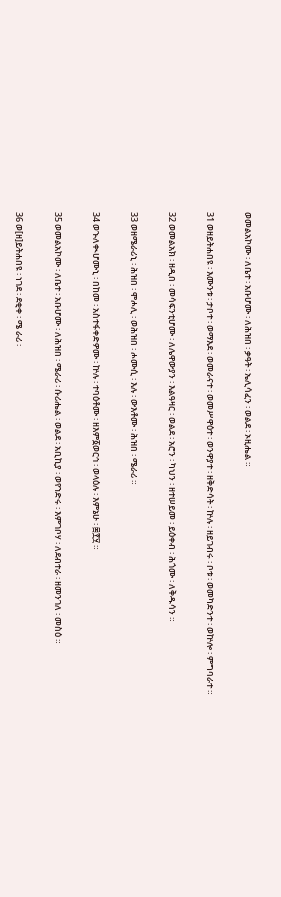ወመልአኮሙ ፡ ለቤተ ፡ አቡሆሙ ፡ ለሕዝበ ፡ ቃዓት ፡ ኤሊሳፈን ፡ ወልደ ፡ ኦዚሔል ።

31 ወዘይትሐበዩ ፡ እሙንቱ ፡ ታቦተ ፡ ወማእደ ፡ ወመራናተ ፡ ወመሥዋዕተ ፡ ወንዋያተ ፡ ዘቅድሳት ፡ ኵሉ ፡ ዘይገብሩ ፡ ቦቱ ፡ ወመካድንተ ፡ ወኵሎ ፡ ምግባራተ ።

32 ወመልአክ ፡ ዘዲበ ፡ መሳፍንቲሆሙ ፡ ለሌዋውያን ፡ እልዓዛር ፡ ወልደ ፡ አሮን ፡ ካህን ፡ ዘተሠይመ ፡ ይዕቀብ ፡ ሕጎሙ ፡ ለቅዱሳን ።

33 ወዘሜራሪኒ ፡ ሕዝበ ፡ ሞሖሊ ፡ ወሕዝበ ፡ ሖሙሲ ፡ እሉ ፡ ውእቶሙ ፡ ሕዝበ ፡ ሜራሪ ።

34 ወኍለቊሆሙኒ ፡ በከመ ፡ አስተፋቀድዎሙ ፡ ኵሉ ፡ ተባዕቶሙ ፡ ዘእም፩ወርኅ ፡ ወላዕሉ ፡ እምኔሁ ፡ ፷፻፶ ።

35 ወመልአኮሙ ፡ ለቤተ ፡ አቡሆሙ ፡ ለሕዝበ ፡ ሜራሪ ፡ ሱሪሔል ፡ ወልደ ፡ አቢኪያ ፡ ወየኀድሩ ፡ እምገቦሃ ፡ ለደብተራ ፡ ዘመንገለ ፡ መስዕ ።

36 ወ[ዘ]ይትሐበዩ ፡ ነገደ ፡ ደቂቀ ፡ ሜ ራሪ ፡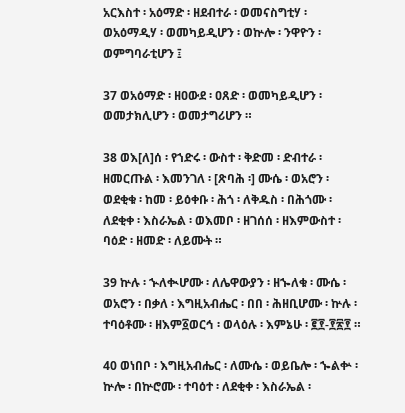አርእስተ ፡ አዕማድ ፡ ዘደብተራ ፡ ወመናስግቲሃ ፡ ወአዕማዲሃ ፡ ወመካይዲሆን ፡ ወኵሎ ፡ ንዋዮን ፡ ወምግባራቲሆን ፤

37 ወአዕማድ ፡ ዘዐውደ ፡ ዐጸድ ፡ ወመካይዲሆን ፡ ወመታክሊሆን ፡ ወመታግሪሆን ።

38 ወእ[ለ]ሰ ፡ የኀድሩ ፡ ውስተ ፡ ቅድመ ፡ ድብተራ ፡ ዘመርጡል ፡ እመንገለ ፡ [ጽባሕ ፡] ሙሴ ፡ ወአሮን ፡ ወደቂቁ ፡ ከመ ፡ ይዕቀቡ ፡ ሕጎ ፡ ለቅዱስ ፡ በሕጎሙ ፡ ለደቂቀ ፡ እስራኤል ፡ ወእመቦ ፡ ዘገሰሰ ፡ ዘእምውስተ ፡ ባዕድ ፡ ዘመድ ፡ ለይሙት ።

39 ኵሉ ፡ ኍለቊሆሙ ፡ ለሌዋውያን ፡ ዘኈለቁ ፡ ሙሴ ፡ ወአሮን ፡ በቃለ ፡ እግዚአብሔር ፡ በበ ፡ ሕዘቢሆሙ ፡ ኵሉ ፡ ተባዕቶሙ ፡ ዘእም፩ወርኅ ፡ ወላዕሉ ፡ እምኔሁ ፡ ፪፻-፻፳፻ ።

40 ወነበቦ ፡ እግዚአብሔር ፡ ለሙሴ ፡ ወይቤሎ ፡ ኈልቍ ፡ ኵሎ ፡ በኵሮሙ ፡ ተባዕተ ፡ ለደቂቀ ፡ እስራኤል ፡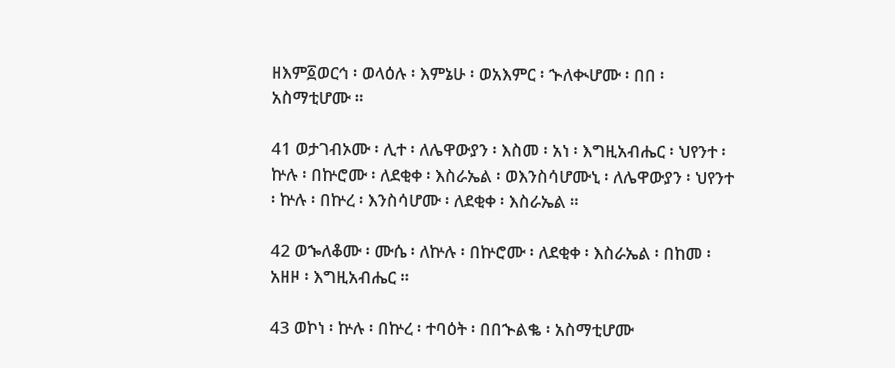ዘእም፩ወርኅ ፡ ወላዕሉ ፡ እምኔሁ ፡ ወአእምር ፡ ኍለቊሆሙ ፡ በበ ፡ አስማቲሆሙ ።

41 ወታገብኦሙ ፡ ሊተ ፡ ለሌዋውያን ፡ እስመ ፡ አነ ፡ እግዚአብሔር ፡ ህየንተ ፡ ኵሉ ፡ በኵሮሙ ፡ ለደቂቀ ፡ እስራኤል ፡ ወእንስሳሆሙኒ ፡ ለሌዋውያን ፡ ህየንተ ፡ ኵሉ ፡ በኵረ ፡ እንስሳሆሙ ፡ ለደቂቀ ፡ እስራኤል ።

42 ወኈለቆሙ ፡ ሙሴ ፡ ለኵሉ ፡ በኵሮሙ ፡ ለደቂቀ ፡ እስራኤል ፡ በከመ ፡ አዘዞ ፡ እግዚአብሔር ።

43 ወኮነ ፡ ኵሉ ፡ በኵረ ፡ ተባዕት ፡ በበኍልቈ ፡ አስማቲሆሙ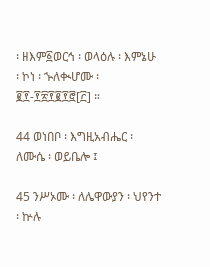፡ ዘእም፩ወርኅ ፡ ወላዕሉ ፡ እምኔሁ ፡ ኮነ ፡ ኍለቊሆሙ ፡ ፪፻-፻፳፻፪፻፸[፫] ።

44 ወነበቦ ፡ እግዚአብሔር ፡ ለሙሴ ፡ ወይቤሎ ፤

45 ንሥኦሙ ፡ ለሌዋውያን ፡ ህየንተ ፡ ኵሉ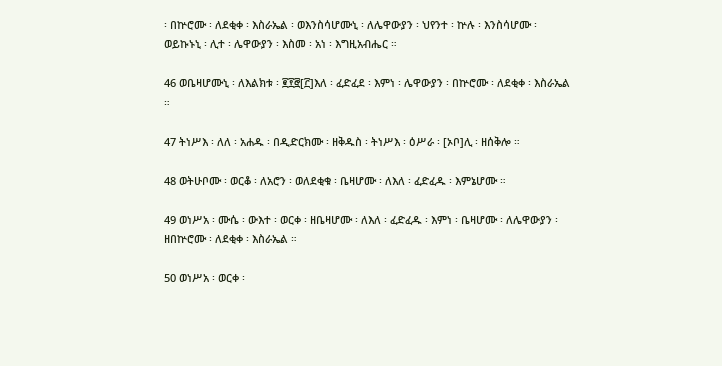፡ በኵሮሙ ፡ ለደቂቀ ፡ እስራኤል ፡ ወእንስሳሆሙኒ ፡ ለሌዋውያን ፡ ህየንተ ፡ ኵሉ ፡ እንስሳሆሙ ፡ ወይኩኑኒ ፡ ሊተ ፡ ሌዋውያን ፡ እስመ ፡ አነ ፡ እግዚአብሔር ።

46 ወቤዛሆሙኒ ፡ ለእልክቱ ፡ ፪፻፸[፫]እለ ፡ ፈድፈደ ፡ እምነ ፡ ሌዋውያን ፡ በኵሮሙ ፡ ለደቂቀ ፡ እስራኤል ።

47 ትነሥእ ፡ ለለ ፡ አሐዱ ፡ በዲድርክሙ ፡ ዘቅዱስ ፡ ትነሥእ ፡ ዕሥራ ፡ [ኦቦ]ሊ ፡ ዘሰቅሎ ።

48 ወትሁቦሙ ፡ ወርቆ ፡ ለአሮን ፡ ወለደቂቁ ፡ ቤዛሆሙ ፡ ለእለ ፡ ፈድፈዱ ፡ እምኔሆሙ ።

49 ወነሥአ ፡ ሙሴ ፡ ውእተ ፡ ወርቀ ፡ ዘቤዛሆሙ ፡ ለእለ ፡ ፈድፈዱ ፡ እምነ ፡ ቤዛሆሙ ፡ ለሌዋውያን ፡ ዘበኵሮሙ ፡ ለደቂቀ ፡ እስራኤል ።

50 ወነሥአ ፡ ወርቀ ፡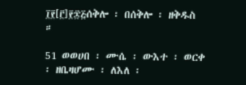፲፻[፫]፻፷፭ሰቅሎ ፡ በሰቅሎ ፡ ዘቅዱስ ።

51 ወወሀበ ፡ ሙሴ ፡ ውእተ ፡ ወርቀ ፡ ዘቤዛሆሙ ፡ ለእለ ፡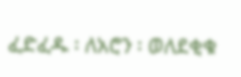ፈድፈዱ ፡ ለአሮን ፡ ወለደቂቁ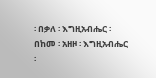፡ በቃለ ፡ እግዚአብሔር ፡ በከመ ፡ አዘዞ ፡ እግዚአብሔር ፡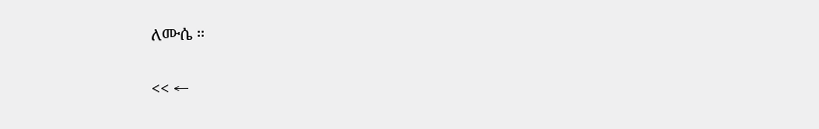ለሙሴ ።

<< ←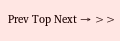Prev Top Next → >>